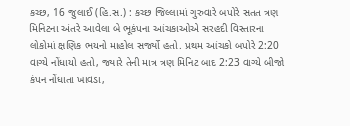કચ્છ, 16 જુલાઈ (હિ.સ.) : કચ્છ જિલ્લામાં ગુરુવારે બપોરે સતત ત્રણ મિનિટના અંતરે આવેલા બે ભૂકંપના આંચકાઓએ સરહદી વિસ્તારના લોકોમાં ક્ષણિક ભયનો માહોલ સર્જ્યો હતો. પ્રથમ આંચકો બપોરે 2:20 વાગ્યે નોંધાયો હતો, જ્યારે તેની માત્ર ત્રણ મિનિટ બાદ 2:23 વાગ્યે બીજો કંપન નોંધાતા ખાવડા,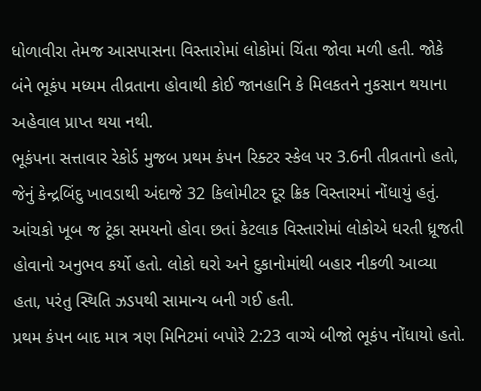ધોળાવીરા તેમજ આસપાસના વિસ્તારોમાં લોકોમાં ચિંતા જોવા મળી હતી. જોકે બંને ભૂકંપ મધ્યમ તીવ્રતાના હોવાથી કોઈ જાનહાનિ કે મિલકતને નુકસાન થયાના અહેવાલ પ્રાપ્ત થયા નથી.
ભૂકંપના સત્તાવાર રેકોર્ડ મુજબ પ્રથમ કંપન રિક્ટર સ્કેલ પર 3.6ની તીવ્રતાનો હતો, જેનું કેન્દ્રબિંદુ ખાવડાથી અંદાજે 32 કિલોમીટર દૂર ક્રિક વિસ્તારમાં નોંધાયું હતું. આંચકો ખૂબ જ ટૂંકા સમયનો હોવા છતાં કેટલાક વિસ્તારોમાં લોકોએ ધરતી ધ્રૂજતી હોવાનો અનુભવ કર્યો હતો. લોકો ઘરો અને દુકાનોમાંથી બહાર નીકળી આવ્યા હતા, પરંતુ સ્થિતિ ઝડપથી સામાન્ય બની ગઈ હતી.
પ્રથમ કંપન બાદ માત્ર ત્રણ મિનિટમાં બપોરે 2:23 વાગ્યે બીજો ભૂકંપ નોંધાયો હતો.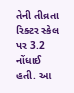તેની તીવ્રતા રિક્ટર સ્કેલ પર 3.2 નોંધાઈ હતી. આ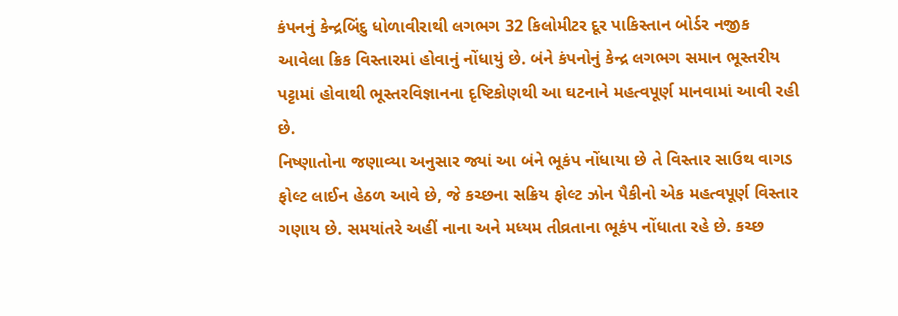કંપનનું કેન્દ્રબિંદુ ધોળાવીરાથી લગભગ 32 કિલોમીટર દૂર પાકિસ્તાન બોર્ડર નજીક આવેલા ક્રિક વિસ્તારમાં હોવાનું નોંધાયું છે. બંને કંપનોનું કેન્દ્ર લગભગ સમાન ભૂસ્તરીય પટ્ટામાં હોવાથી ભૂસ્તરવિજ્ઞાનના દૃષ્ટિકોણથી આ ઘટનાને મહત્વપૂર્ણ માનવામાં આવી રહી છે.
નિષ્ણાતોના જણાવ્યા અનુસાર જ્યાં આ બંને ભૂકંપ નોંધાયા છે તે વિસ્તાર સાઉથ વાગડ ફોલ્ટ લાઈન હેઠળ આવે છે, જે કચ્છના સક્રિય ફોલ્ટ ઝોન પૈકીનો એક મહત્વપૂર્ણ વિસ્તાર ગણાય છે. સમયાંતરે અહીં નાના અને મધ્યમ તીવ્રતાના ભૂકંપ નોંધાતા રહે છે. કચ્છ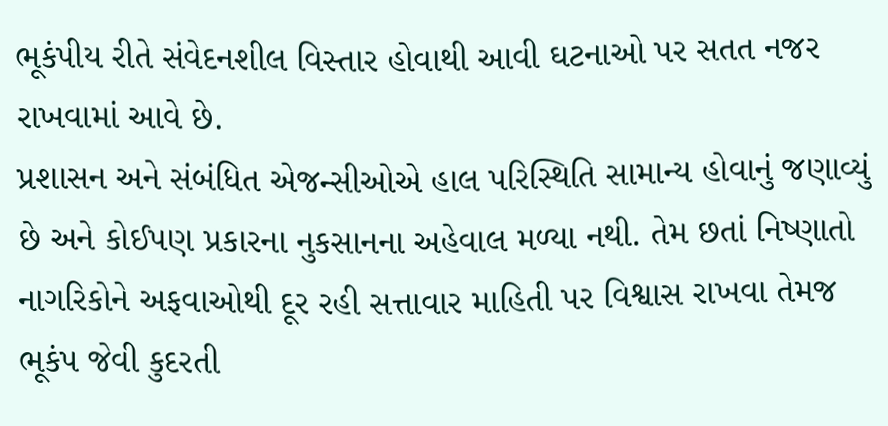ભૂકંપીય રીતે સંવેદનશીલ વિસ્તાર હોવાથી આવી ઘટનાઓ પર સતત નજર રાખવામાં આવે છે.
પ્રશાસન અને સંબંધિત એજન્સીઓએ હાલ પરિસ્થિતિ સામાન્ય હોવાનું જણાવ્યું છે અને કોઈપણ પ્રકારના નુકસાનના અહેવાલ મળ્યા નથી. તેમ છતાં નિષ્ણાતો નાગરિકોને અફવાઓથી દૂર રહી સત્તાવાર માહિતી પર વિશ્વાસ રાખવા તેમજ ભૂકંપ જેવી કુદરતી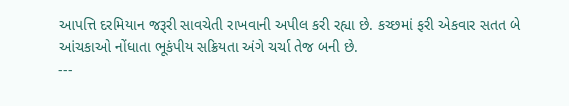આપત્તિ દરમિયાન જરૂરી સાવચેતી રાખવાની અપીલ કરી રહ્યા છે. કચ્છમાં ફરી એકવાર સતત બે આંચકાઓ નોંધાતા ભૂકંપીય સક્રિયતા અંગે ચર્ચા તેજ બની છે.
---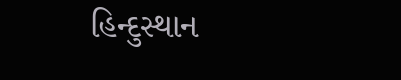હિન્દુસ્થાન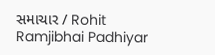સમાચાર / Rohit Ramjibhai Padhiyar